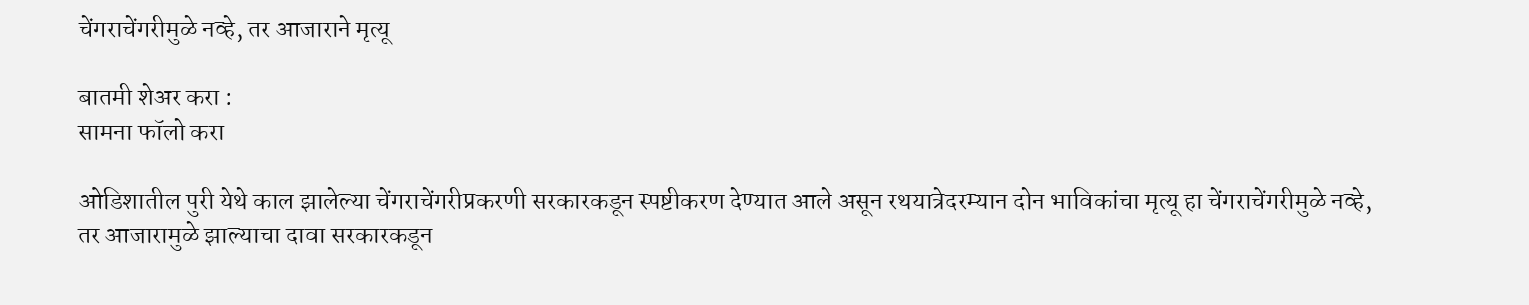चेंगराचेंगरीमुळे नव्हे, तर आजाराने मृत्यू

बातमी शेअर करा :
सामना फॉलो करा

ओडिशातील पुरी येथे काल झालेल्या चेंगराचेंगरीप्रकरणी सरकारकडून स्पष्टीकरण देण्यात आले असून रथयात्रेदरम्यान दोन भाविकांचा मृत्यू हा चेंगराचेंगरीमुळे नव्हे, तर आजारामुळे झाल्याचा दावा सरकारकडून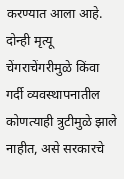करण्यात आला आहे. दोन्ही मृत्यू चेंगराचेंगरीमुळे किंवा गर्दी व्यवस्थापनातील कोणत्याही त्रुटीमुळे झाले नाहीत, असे सरकारचे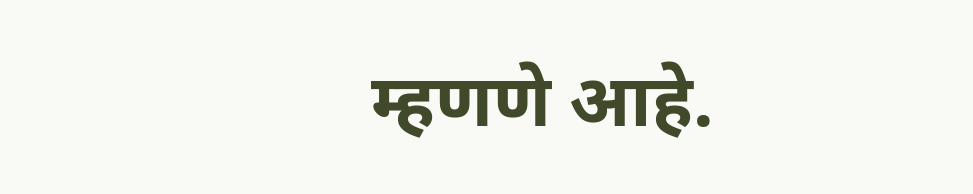म्हणणे आहे.